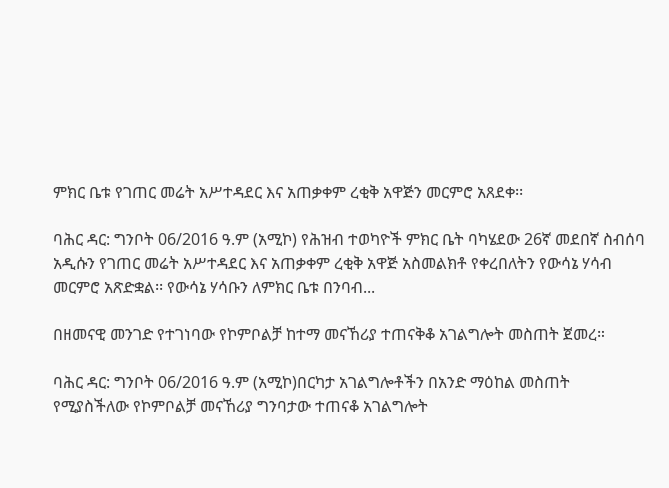ምክር ቤቱ የገጠር መሬት አሥተዳደር እና አጠቃቀም ረቂቅ አዋጅን መርምሮ አጸደቀ፡፡

ባሕር ዳር: ግንቦት 06/2016 ዓ.ም (አሚኮ) የሕዝብ ተወካዮች ምክር ቤት ባካሄደው 26ኛ መደበኛ ስብሰባ አዲሱን የገጠር መሬት አሥተዳደር እና አጠቃቀም ረቂቅ አዋጅ አስመልክቶ የቀረበለትን የውሳኔ ሃሳብ መርምሮ አጽድቋል፡፡ የውሳኔ ሃሳቡን ለምክር ቤቱ በንባብ...

በዘመናዊ መንገድ የተገነባው የኮምቦልቻ ከተማ መናኸሪያ ተጠናቅቆ አገልግሎት መስጠት ጀመረ።

ባሕር ዳር: ግንቦት 06/2016 ዓ.ም (አሚኮ)በርካታ አገልግሎቶችን በአንድ ማዕከል መስጠት የሚያስችለው የኮምቦልቻ መናኸሪያ ግንባታው ተጠናቆ አገልግሎት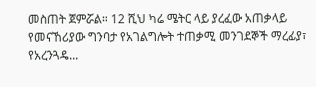መስጠት ጀምሯል። 12 ሺህ ካሬ ሜትር ላይ ያረፈው አጠቃላይ የመናኸሪያው ግንባታ የአገልግሎት ተጠቃሚ መንገደኞች ማረፊያ፣ የአረንጓዴ...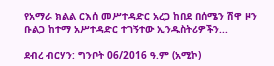የአማራ ክልል ርእሰ መሥተዳድር አረጋ ከበደ በሰሜን ሽዋ ዞን ቡልጋ ከተማ አሥተዳድር ተገኝተው ኢንዱስትሪዎችን...

ደብረ ብርሃን: ግንቦት 06/2016 ዓ.ም (አሚኮ)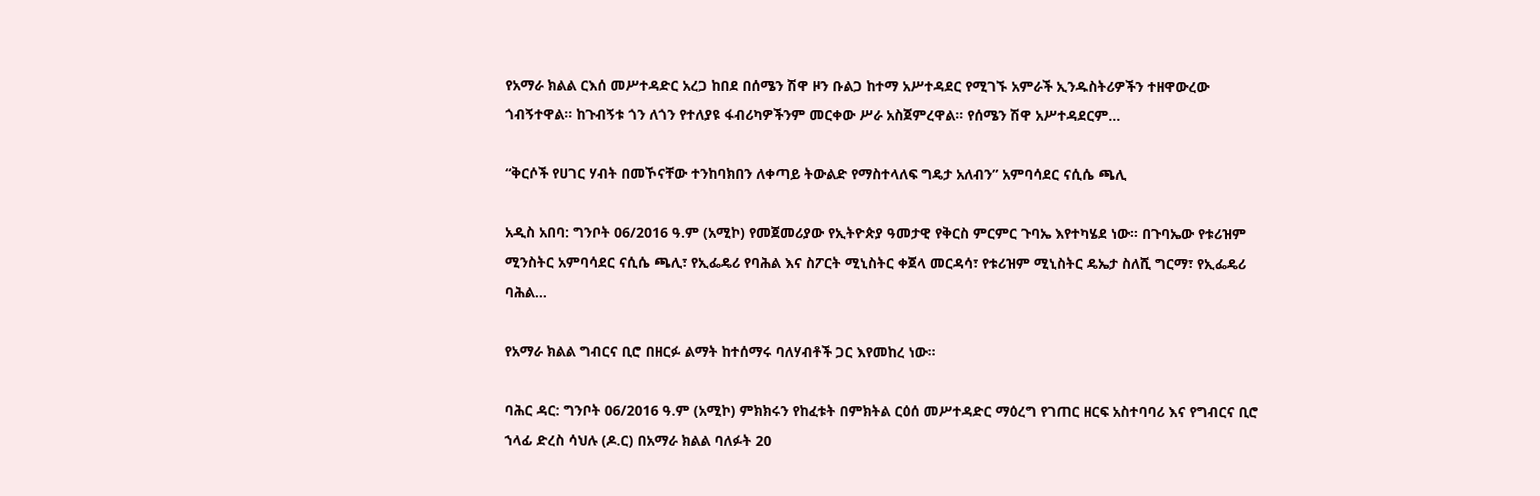የአማራ ክልል ርእሰ መሥተዳድር አረጋ ከበደ በሰሜን ሽዋ ዞን ቡልጋ ከተማ አሥተዳደር የሚገኙ አምራች ኢንዱስትሪዎችን ተዘዋውረው ጎብኝተዋል። ከጉብኝቱ ጎን ለጎን የተለያዩ ፋብሪካዎችንም መርቀው ሥራ አስጀምረዋል። የሰሜን ሽዋ አሥተዳደርም...

“ቅርሶች የሀገር ሃብት በመኾናቸው ተንከባክበን ለቀጣይ ትውልድ የማስተላለፍ ግዴታ አለብን” አምባሳደር ናሲሴ ጫሊ

አዲስ አበባ: ግንቦት 06/2016 ዓ.ም (አሚኮ) የመጀመሪያው የኢትዮጵያ ዓመታዊ የቅርስ ምርምር ጉባኤ እየተካሄደ ነው። በጉባኤው የቱሪዝም ሚንስትር አምባሳደር ናሲሴ ጫሊ፣ የኢፌዴሪ የባሕል እና ስፖርት ሚኒስትር ቀጀላ መርዳሳ፣ የቱሪዝም ሚኒስትር ዴኤታ ስለሺ ግርማ፣ የኢፌዴሪ ባሕል...

የአማራ ክልል ግብርና ቢሮ በዘርፉ ልማት ከተሰማሩ ባለሃብቶች ጋር እየመከረ ነው።

ባሕር ዳር: ግንቦት 06/2016 ዓ.ም (አሚኮ) ምክክሩን የከፈቱት በምክትል ርዕሰ መሥተዳድር ማዕረግ የገጠር ዘርፍ አስተባባሪ እና የግብርና ቢሮ ኀላፊ ድረስ ሳህሉ (ዶ.ር) በአማራ ክልል ባለፉት 20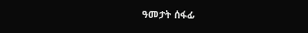ዓመታት ሰፋፊ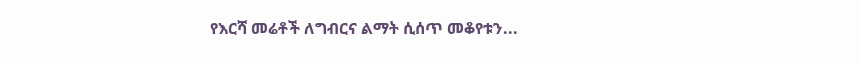የእርሻ መሬቶች ለግብርና ልማት ሲሰጥ መቆየቱን...